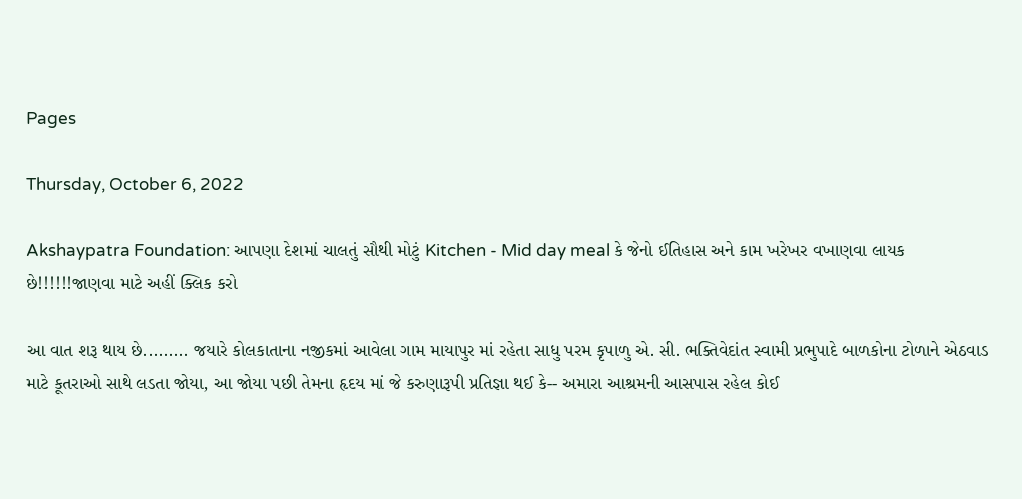Pages

Thursday, October 6, 2022

Akshaypatra Foundation: આપણા દેશમાં ચાલતું સૌથી મોટું Kitchen - Mid day meal કે જેનો ઈતિહાસ અને કામ ખરેખર વખાણવા લાયક છે!!!!!!જાણવા માટે અહીં ક્લિક કરો

આ વાત શરૂ થાય છે......... જયારે કોલકાતાના નજીકમાં આવેલા ગામ માયાપુર માં રહેતા સાધુ પરમ કૃપાળુ એ. સી. ભક્તિવેદાંત સ્વામી પ્રભુપાદે બાળકોના ટોળાને એઠવાડ માટે કૂતરાઓ સાથે લડતા જોયા, આ જોયા પછી તેમના હૃદય માં જે કરુણારૂપી પ્રતિજ્ઞા થઈ કે-- અમારા આશ્રમની આસપાસ રહેલ કોઈ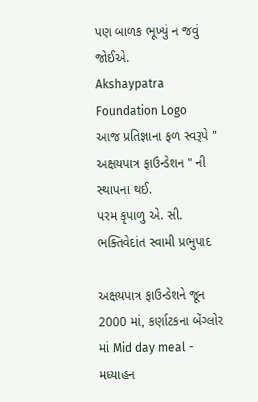પણ બાળક ભૂખ્યું ન જવું જોઈએ.
Akshaypatra Foundation Logo
આજ પ્રતિજ્ઞાના ફળ સ્વરૂપે " અક્ષયપાત્ર ફાઉન્ડેશન " ની સ્થાપના થઈ.
પરમ કૃપાળુ એ. સી. ભક્તિવેદાંત સ્વામી પ્રભુપાદ

અક્ષયપાત્ર ફાઉન્ડેશને જૂન 2000 માં, કર્ણાટકના બેંગ્લોર માં Mid day meal - મધ્યાહન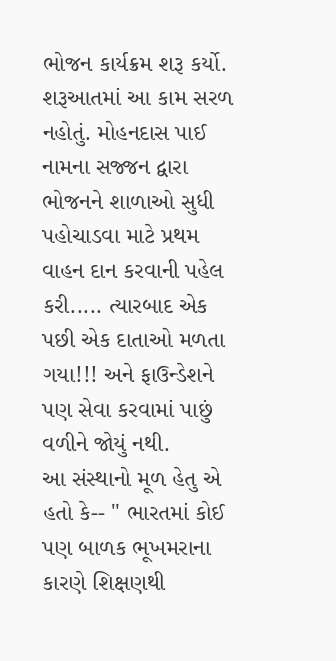ભોજન કાર્યક્રમ શરૂ કર્યો. શરૂઆતમાં આ કામ સરળ નહોતું. મોહનદાસ પાઈ નામના સજ્જન દ્વારા ભોજનને શાળાઓ સુધી પહોચાડવા માટે પ્રથમ વાહન દાન કરવાની પહેલ કરી..... ત્યારબાદ એક પછી એક દાતાઓ મળતા ગયા!!! અને ફાઉન્ડેશને પણ સેવા કરવામાં પાછું વળીને જોયું નથી.
આ સંસ્થાનો મૂળ હેતુ એ હતો કે-- " ભારતમાં કોઈ પણ બાળક ભૂખમરાના કારણે શિક્ષણથી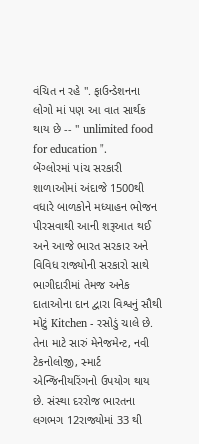વંચિત ન રહે ". ફાઉન્ડેશનના લોગો માં પણ આ વાત સાર્થક થાય છે -- " unlimited food for education ".
બેંગ્લોરમાં પાંચ સરકારી શાળાઓમાં અંદાજે 1500થી વધારે બાળકોને મધ્યાહન ભોજન પીરસવાથી આની શરૂઆત થઈ અને આજે ભારત સરકાર અને વિવિધ રાજ્યોની સરકારો સાથે ભાગીદારીમાં તેમજ અનેક દાતાઓના દાન દ્વારા વિશ્વનું સૌથી મોટું Kitchen - રસોડું ચાલે છે. તેના માટે સારું મેનેજમેન્ટ, નવી ટેકનોલોજી, સ્માર્ટ એન્જિનીયરિંગનો ઉપયોગ થાય છે. સંસ્થા દરરોજ ભારતના લગભગ 12રાજ્યોમાં 33 થી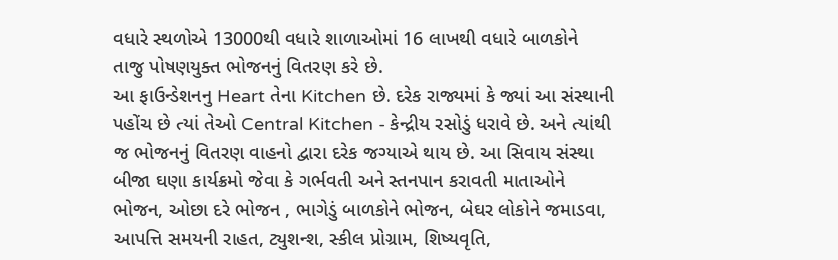વધારે સ્થળોએ 13000થી વધારે શાળાઓમાં 16 લાખથી વધારે બાળકોને તાજુ પોષણયુક્ત ભોજનનું વિતરણ કરે છે.
આ ફાઉન્ડેશનનુ Heart તેના Kitchen છે. દરેક રાજ્યમાં કે જ્યાં આ સંસ્થાની પહોંચ છે ત્યાં તેઓ Central Kitchen - કેન્દ્રીય રસોડું ધરાવે છે. અને ત્યાંથી જ ભોજનનું વિતરણ વાહનો દ્વારા દરેક જગ્યાએ થાય છે. આ સિવાય સંસ્થા બીજા ઘણા કાર્યક્રમો જેવા કે ગર્ભવતી અને સ્તનપાન કરાવતી માતાઓને ભોજન, ઓછા દરે ભોજન , ભાગેડું બાળકોને ભોજન, બેઘર લોકોને જમાડવા, આપત્તિ સમયની રાહત, ટ્યુશન્શ, સ્કીલ પ્રોગ્રામ, શિષ્યવૃતિ,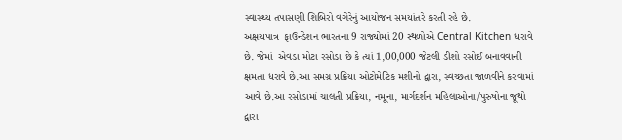સ્વાસ્થ્ય તપાસણી શિબિરો વગેરેનું આયોજન સમયાંતરે કરતી રહે છે.
અક્ષયપાત્ર  ફાઉન્ડેશન ભારતના 9 રાજ્યોમાં 20 સ્થળોએ Central Kitchen ધરાવે છે. જેમાં  એવડા મોટા રસોડા છે કે ત્યાં 1,00,000 જેટલી ડીશો રસોઈ બનાવવાની ક્ષમતા ધરાવે છે.આ સમગ્ર પ્રક્રિયા ઓટોમેટિક મશીનો દ્વારા, સ્વચ્છતા જાળવીને કરવામાં આવે છે.આ રસોડામાં ચાલતી પ્રક્રિયા, નમૂના, માર્ગદર્શન મહિલાઓના/પુરુષોના જૂથો દ્વારા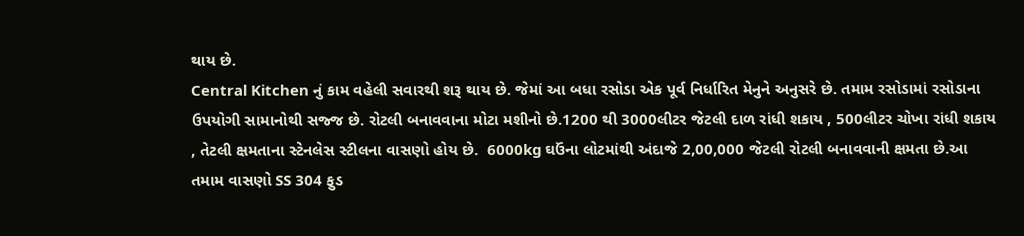થાય છે.
Central Kitchen નું કામ વહેલી સવારથી શરૂ થાય છે. જેમાં આ બધા રસોડા એક પૂર્વ નિર્ધારિત મેનુને અનુસરે છે. તમામ રસોડામાં રસોડાના ઉપયોગી સામાનોથી સજ્જ છે. રોટલી બનાવવાના મોટા મશીનો છે.1200 થી 3000લીટર જેટલી દાળ રાંધી શકાય , 500લીટર ચોખા રાંધી શકાય , તેટલી ક્ષમતાના સ્ટેનલેસ સ્ટીલના વાસણો હોય છે.  6000kg ઘઉંના લોટમાંથી અંદાજે 2,00,000 જેટલી રોટલી બનાવવાની ક્ષમતા છે.આ તમામ વાસણો SS 304 ફુડ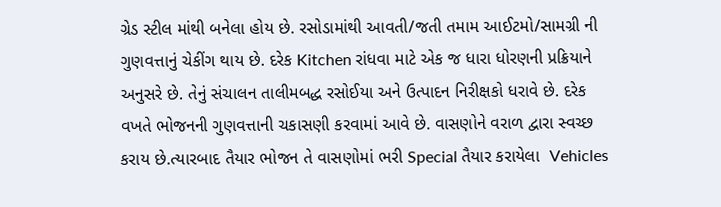ગ્રેડ સ્ટીલ માંથી બનેલા હોય છે. રસોડામાંથી આવતી/જતી તમામ આઈટમો/સામગ્રી ની ગુણવત્તાનું ચેકીંગ થાય છે. દરેક Kitchen રાંધવા માટે એક જ ધારા ધોરણની પ્રક્રિયાને અનુસરે છે. તેનું સંચાલન તાલીમબદ્ધ રસોઈયા અને ઉત્પાદન નિરીક્ષકો ધરાવે છે. દરેક વખતે ભોજનની ગુણવત્તાની ચકાસણી કરવામાં આવે છે. વાસણોને વરાળ દ્વારા સ્વચ્છ કરાય છે.ત્યારબાદ તૈયાર ભોજન તે વાસણોમાં ભરી Special તૈયાર કરાયેલા  Vehicles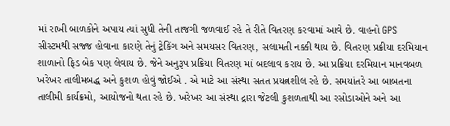માં રાખી બાળકોને અપાય ત્યાં સુધી તેની તાજગી જળવાઈ રહે તે રીતે વિતરણ કરવામાં આવે છે. વાહનો GPS સીસ્ટમથી સજ્જ હોવાના કારણે તેનું ટ્રેકિંગ અને સમયસર વિતરણ, સલામતી નક્કી થાય છે. વિતરણ પ્રક્રીયા દરમિયાન શાળાનો ફિડ બેક પણ લેવાય છે. જેને અનુરૂપ પ્રક્રિયા વિતરણ માં બદલાવ કરાય છે. આ પ્રક્રિયા દરમિયાન માનવબળ ખરેખર તાલીમબદ્ધ અને કુશળ હોવું જોઈએ . એ માટે આ સંસ્થા સતત પ્રયત્નશીલ રહે છે. સમયાંતરે આ બાબતના તાલીમી કાર્યક્રમો, આયોજનો થતા રહે છે. ખરેખર આ સંસ્થા દ્રારા જેટલી કુશળતાથી આ રસોડાઓને અને આ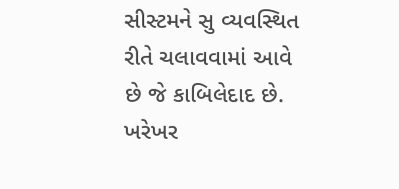સીસ્ટમને સુ વ્યવસ્થિત રીતે ચલાવવામાં આવે છે જે કાબિલેદાદ છે. ખરેખર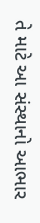તે માટે આ સંસ્થાનો આભાર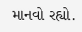માનવો રહ્યો.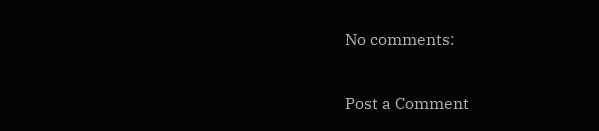No comments:

Post a Comment